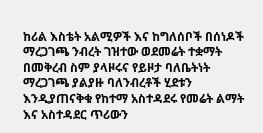ከሪል እስቴት አልሚዎች እና ከግለሰቦች በሰነዶች ማረጋገጫ ንብረት ገዝተው ወደመሬት ተቋማት በመቅረብ ስም ያላዞሩና የይዞታ ባለቤትነት ማረጋገጫ ያልያዙ ባለንብረቶች ሂደቱን እንዲያጠናቅቁ የከተማ አስተዳደሩ የመሬት ልማት እና አስተዳደር ጥሪውን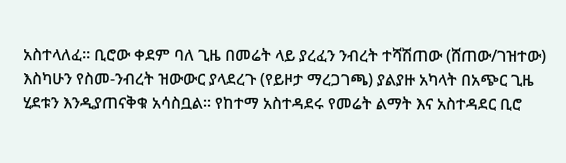አስተላለፈ። ቢሮው ቀደም ባለ ጊዜ በመሬት ላይ ያረፈን ንብረት ተሻሽጠው (ሸጠው/ገዝተው) እስካሁን የስመ-ንብረት ዝውውር ያላደረጉ (የይዞታ ማረጋገጫ) ያልያዙ አካላት በአጭር ጊዜ ሂደቱን እንዲያጠናቅቁ አሳስቧል። የከተማ አስተዳደሩ የመሬት ልማት እና አስተዳደር ቢሮ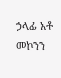ኃላፊ አቶ መኮንን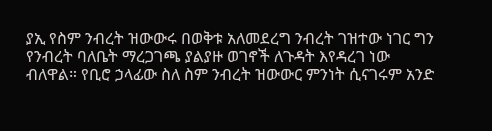ያኢ የስም ንብረት ዝውውሩ በወቅቱ አለመደረግ ንብረት ገዝተው ነገር ግን የንብረት ባለቤት ማረጋገጫ ያልያዙ ወገኖች ለጉዳት እየዳረገ ነው ብለዋል። የቢሮ ኃላፊው ስለ ስም ንብረት ዝውውር ምንነት ሲናገሩም አንድ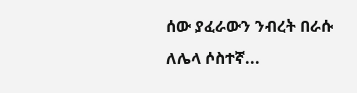ሰው ያፈራውን ንብረት በራሱ ለሌላ ሶስተኛ...